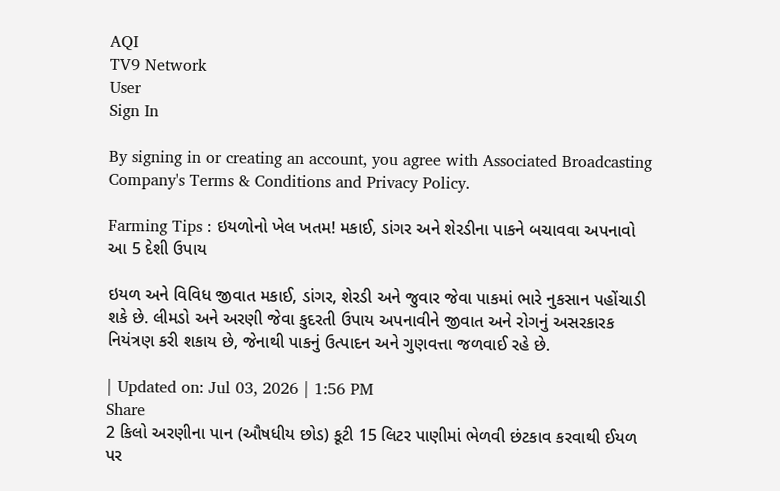AQI
TV9 Network
User
Sign In

By signing in or creating an account, you agree with Associated Broadcasting Company's Terms & Conditions and Privacy Policy.

Farming Tips : ઇયળોનો ખેલ ખતમ! મકાઈ, ડાંગર અને શેરડીના પાકને બચાવવા અપનાવો આ 5 દેશી ઉપાય

ઇયળ અને વિવિધ જીવાત મકાઈ, ડાંગર, શેરડી અને જુવાર જેવા પાકમાં ભારે નુકસાન પહોંચાડી શકે છે. લીમડો અને અરણી જેવા કુદરતી ઉપાય અપનાવીને જીવાત અને રોગનું અસરકારક નિયંત્રણ કરી શકાય છે, જેનાથી પાકનું ઉત્પાદન અને ગુણવત્તા જળવાઈ રહે છે.

| Updated on: Jul 03, 2026 | 1:56 PM
Share
2 કિલો અરણીના પાન (ઔષધીય છોડ) કૂટી 15 લિટર પાણીમાં ભેળવી છંટકાવ કરવાથી ઈયળ પર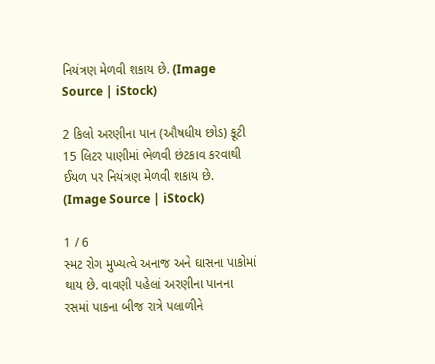નિયંત્રણ મેળવી શકાય છે. (Image Source | iStock)

2 કિલો અરણીના પાન (ઔષધીય છોડ) કૂટી 15 લિટર પાણીમાં ભેળવી છંટકાવ કરવાથી ઈયળ પર નિયંત્રણ મેળવી શકાય છે. (Image Source | iStock)

1 / 6
સ્મટ રોગ મુખ્યત્વે અનાજ અને ઘાસના પાકોમાં થાય છે. વાવણી પહેલાં અરણીના પાનના રસમાં પાકના બીજ રાત્રે પલાળીને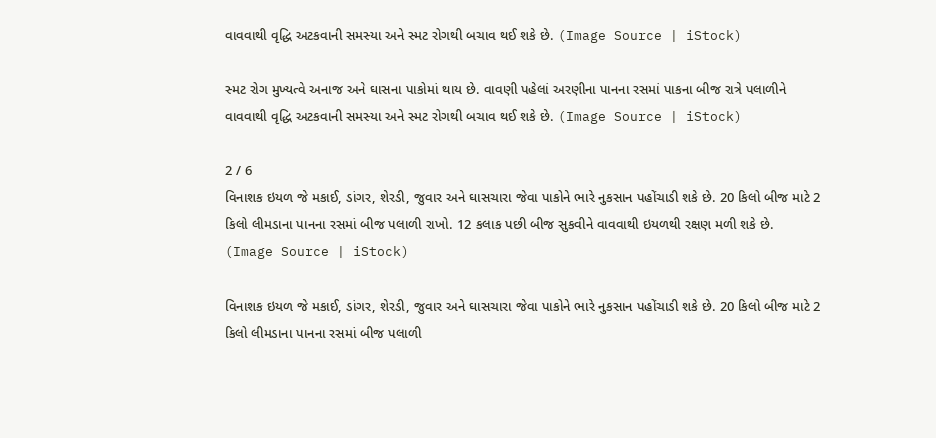વાવવાથી વૃદ્ધિ અટકવાની સમસ્યા અને સ્મટ રોગથી બચાવ થઈ શકે છે. (Image Source | iStock)

સ્મટ રોગ મુખ્યત્વે અનાજ અને ઘાસના પાકોમાં થાય છે. વાવણી પહેલાં અરણીના પાનના રસમાં પાકના બીજ રાત્રે પલાળીને વાવવાથી વૃદ્ધિ અટકવાની સમસ્યા અને સ્મટ રોગથી બચાવ થઈ શકે છે. (Image Source | iStock)

2 / 6
વિનાશક ઇયળ જે મકાઈ, ડાંગર, શેરડી, જુવાર અને ઘાસચારા જેવા પાકોને ભારે નુકસાન પહોંચાડી શકે છે. 20 કિલો બીજ માટે 2 કિલો લીમડાના પાનના રસમાં બીજ પલાળી રાખો. 12 કલાક પછી બીજ સુકવીને વાવવાથી ઇયળથી રક્ષણ મળી શકે છે. (Image Source | iStock)

વિનાશક ઇયળ જે મકાઈ, ડાંગર, શેરડી, જુવાર અને ઘાસચારા જેવા પાકોને ભારે નુકસાન પહોંચાડી શકે છે. 20 કિલો બીજ માટે 2 કિલો લીમડાના પાનના રસમાં બીજ પલાળી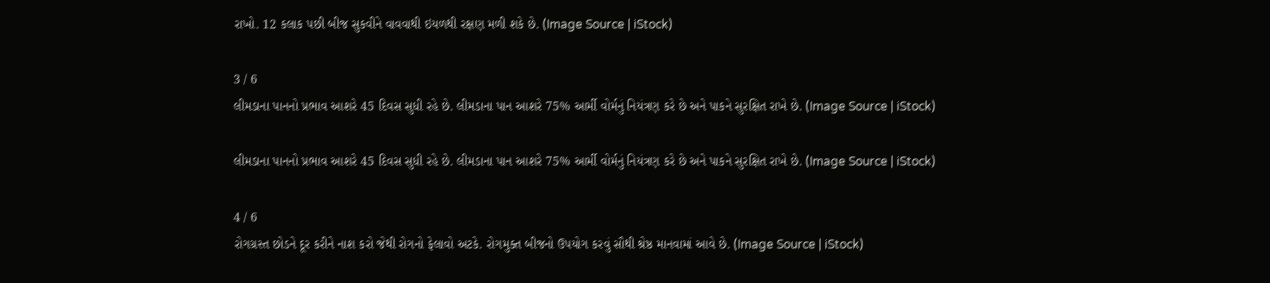રાખો. 12 કલાક પછી બીજ સુકવીને વાવવાથી ઇયળથી રક્ષણ મળી શકે છે. (Image Source | iStock)

3 / 6
લીમડાના પાનનો પ્રભાવ આશરે 45 દિવસ સુધી રહે છે. લીમડાના પાન આશરે 75% આર્મી વોર્મનું નિયંત્રણ કરે છે અને પાકને સુરક્ષિત રાખે છે. (Image Source | iStock)

લીમડાના પાનનો પ્રભાવ આશરે 45 દિવસ સુધી રહે છે. લીમડાના પાન આશરે 75% આર્મી વોર્મનું નિયંત્રણ કરે છે અને પાકને સુરક્ષિત રાખે છે. (Image Source | iStock)

4 / 6
રોગગ્રસ્ત છોડને દૂર કરીને નાશ કરો જેથી રોગનો ફેલાવો અટકે. રોગમુક્ત બીજનો ઉપયોગ કરવું સૌથી શ્રેષ્ઠ માનવામાં આવે છે. (Image Source | iStock)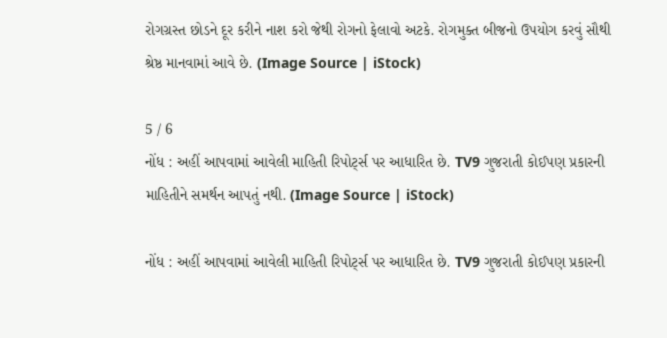રોગગ્રસ્ત છોડને દૂર કરીને નાશ કરો જેથી રોગનો ફેલાવો અટકે. રોગમુક્ત બીજનો ઉપયોગ કરવું સૌથી શ્રેષ્ઠ માનવામાં આવે છે. (Image Source | iStock)

5 / 6
નોંધ : અહીં આપવામાં આવેલી માહિતી રિપોર્ટ્સ પર આધારિત છે. TV9 ગુજરાતી કોઈપણ પ્રકારની માહિતીને સમર્થન આપતું નથી. (Image Source | iStock)

નોંધ : અહીં આપવામાં આવેલી માહિતી રિપોર્ટ્સ પર આધારિત છે. TV9 ગુજરાતી કોઈપણ પ્રકારની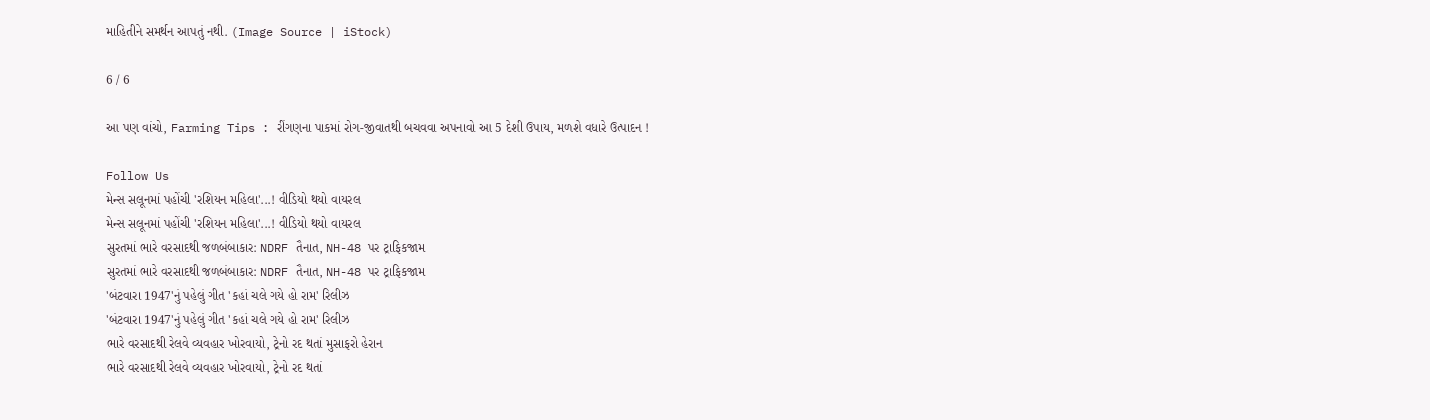માહિતીને સમર્થન આપતું નથી. (Image Source | iStock)

6 / 6

આ પણ વાંચો, Farming Tips : રીંગણના પાકમાં રોગ-જીવાતથી બચવવા અપનાવો આ 5 દેશી ઉપાય, મળશે વધારે ઉત્પાદન !

Follow Us
મેન્સ સલૂનમાં પહોંચી 'રશિયન મહિલા'...! વીડિયો થયો વાયરલ
મેન્સ સલૂનમાં પહોંચી 'રશિયન મહિલા'...! વીડિયો થયો વાયરલ
સુરતમાં ભારે વરસાદથી જળબંબાકાર: NDRF તૈનાત, NH-48 પર ટ્રાફિકજામ
સુરતમાં ભારે વરસાદથી જળબંબાકાર: NDRF તૈનાત, NH-48 પર ટ્રાફિકજામ
'બંટવારા 1947'નું પહેલું ગીત 'કહાં ચલે ગયે હો રામ' રિલીઝ
'બંટવારા 1947'નું પહેલું ગીત 'કહાં ચલે ગયે હો રામ' રિલીઝ
ભારે વરસાદથી રેલવે વ્યવહાર ખોરવાયો, ટ્રેનો રદ થતાં મુસાફરો હેરાન
ભારે વરસાદથી રેલવે વ્યવહાર ખોરવાયો, ટ્રેનો રદ થતાં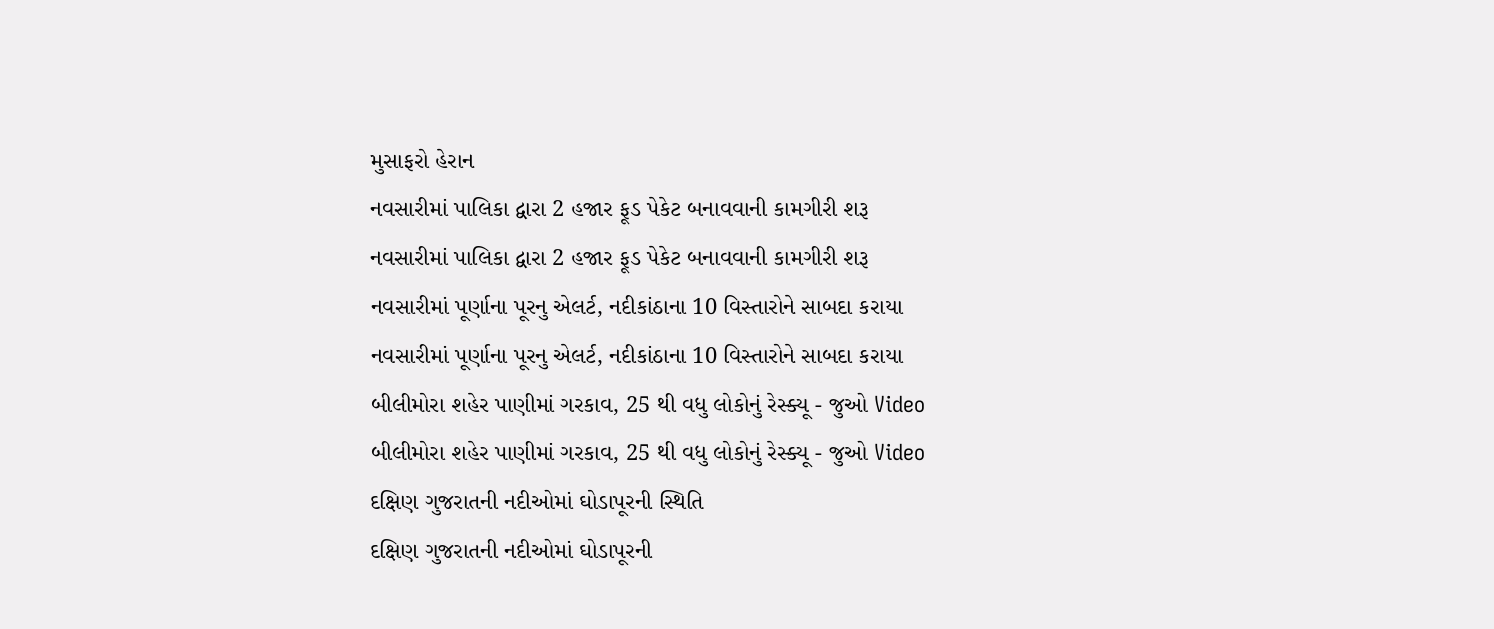મુસાફરો હેરાન
નવસારીમાં પાલિકા દ્વારા 2 હજાર ફૂડ પેકેટ બનાવવાની કામગીરી શરૂ
નવસારીમાં પાલિકા દ્વારા 2 હજાર ફૂડ પેકેટ બનાવવાની કામગીરી શરૂ
નવસારીમાં પૂર્ણાના પૂરનુ એલર્ટ, નદીકાંઠાના 10 વિસ્તારોને સાબદા કરાયા
નવસારીમાં પૂર્ણાના પૂરનુ એલર્ટ, નદીકાંઠાના 10 વિસ્તારોને સાબદા કરાયા
બીલીમોરા શહેર પાણીમાં ગરકાવ, 25 થી વધુ લોકોનું રેસ્ક્યૂ - જુઓ Video
બીલીમોરા શહેર પાણીમાં ગરકાવ, 25 થી વધુ લોકોનું રેસ્ક્યૂ - જુઓ Video
દક્ષિણ ગુજરાતની નદીઓમાં ઘોડાપૂરની સ્થિતિ
દક્ષિણ ગુજરાતની નદીઓમાં ઘોડાપૂરની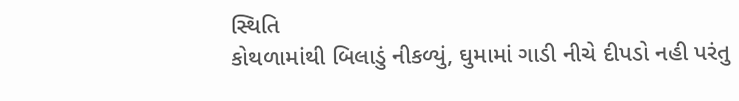સ્થિતિ
કોથળામાંથી બિલાડું નીકળ્યું, ઘુમામાં ગાડી નીચે દીપડો નહી પરંતુ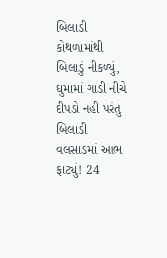બિલાડી
કોથળામાંથી બિલાડું નીકળ્યું, ઘુમામાં ગાડી નીચે દીપડો નહી પરંતુ બિલાડી
વલસાડમાં આભ ફાટ્યું! 24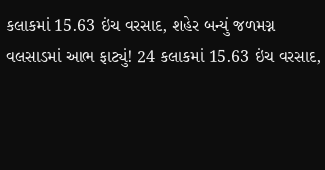કલાકમાં 15.63 ઇંચ વરસાદ, શહેર બન્યું જળમગ્ન
વલસાડમાં આભ ફાટ્યું! 24 કલાકમાં 15.63 ઇંચ વરસાદ,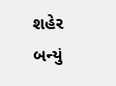શહેર બન્યું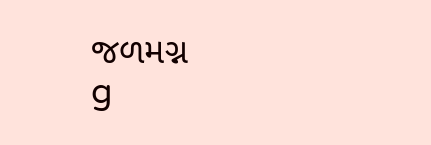જળમગ્ન
g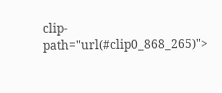clip-path="url(#clip0_868_265)">